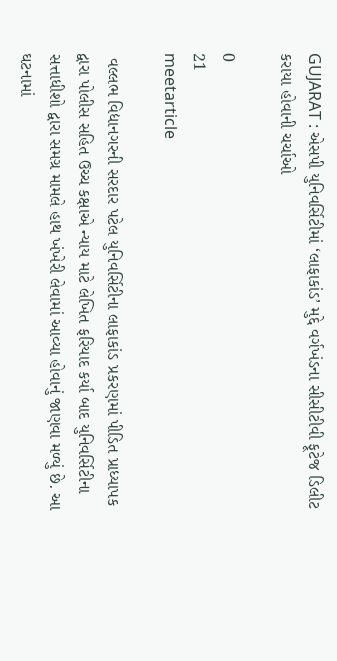GUJARAT : એસપી યુનિવર્સિટીમાં ‘લાફાકાંડ’ મુદ્દે વર્ગખંડના સીસીટીવી ફૂટેજ ડિલીટ કરાયા હોવાની ચર્ચાઓ

0
21
meetarticle

 વલ્લભ વિદ્યાનગરની સરદાર પટેલ યુનિવર્સિટીના લાફાકાંડ પ્રકરણમાં પીડિત પ્રાધ્યાપક દ્વારા પોલીસ સહિત ઉચ્ચ કક્ષાએ ન્યાય માટે લેખિત ફરિયાદ કર્યા બાદ યુનિવર્સિટીના સત્તાધીશો દ્વારા સમગ્ર મામલે હાથ ખંખેરી લેવામાં આવ્યા હોવાનું જાણવા મળ્યું છે. આ ઘટનામાં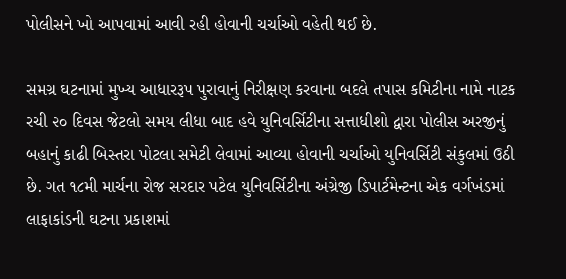પોલીસને ખો આપવામાં આવી રહી હોવાની ચર્ચાઓ વહેતી થઈ છે.

સમગ્ર ઘટનામાં મુખ્ય આધારરૂપ પુરાવાનું નિરીક્ષણ કરવાના બદલે તપાસ કમિટીના નામે નાટક રચી ૨૦ દિવસ જેટલો સમય લીધા બાદ હવે યુનિવર્સિટીના સત્તાધીશો દ્વારા પોલીસ અરજીનું બહાનું કાઢી બિસ્તરા પોટલા સમેટી લેવામાં આવ્યા હોવાની ચર્ચાઓ યુનિવર્સિટી સંકુલમાં ઉઠી છે. ગત ૧૮મી માર્ચના રોજ સરદાર પટેલ યુનિવર્સિટીના અંગ્રેજી ડિપાર્ટમેન્ટના એક વર્ગખંડમાં લાફાકાંડની ઘટના પ્રકાશમાં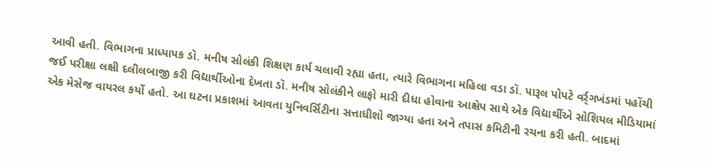આવી હતી. વિભાગના પ્રાધ્યાપક ડૉ. મનીષ સોલંકી શિક્ષણ કાર્ય ચલાવી રહ્યા હતા, ત્યારે વિભાગના મહિલા વડા ડૉ. પારૂલ પોપટે વર્ર્ગખંડમાં પહોંચી જઈ પરીક્ષા લક્ષી દલીલબાજી કરી વિદ્યાર્થીઓના દેખતા ડૉ. મનીષ સોલંકીને લાફો મારી દીધા હોવાના આક્ષેપ સાથે એક વિદ્યાર્થીએ સોશિયલ મીડિયામાં એક મેસેજ વાયરલ કર્યો હતો. આ ઘટના પ્રકાશમાં આવતા યુનિવર્સિટીના સત્તાધીશો જાગ્યા હતા અને તપાસ કમિટીની રચના કરી હતી. બાદમાં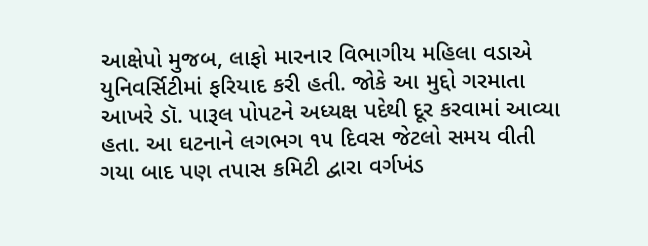આક્ષેપો મુજબ, લાફો મારનાર વિભાગીય મહિલા વડાએ યુનિવર્સિટીમાં ફરિયાદ કરી હતી. જોકે આ મુદ્દો ગરમાતા આખરે ડૉ. પારૂલ પોપટને અધ્યક્ષ પદેથી દૂર કરવામાં આવ્યા હતા. આ ઘટનાને લગભગ ૧૫ દિવસ જેટલો સમય વીતી ગયા બાદ પણ તપાસ કમિટી દ્વારા વર્ગખંડ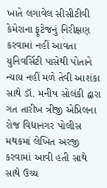ખાતે લગાવેલ સીસીટીવી કેમેરાના ફૂટેજનું નિરીક્ષણ કરવામાં નહીં આવતા યુનિવર્સિટી પાસેથી પોતાને ન્યાય નહીં મળે તેવી આશંકા સાથે ડૉ. મનીષ સોલંકી દ્વારા ગત તારીખ ત્રીજી એપ્રિલના રોજ વિદ્યાનગર પોલીસ મથકમાં લેખિત અરજી કરવામાં આવી હતી સાથે સાથે ઉચ્ચ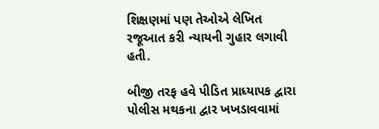શિક્ષણમાં પણ તેઓએ લેખિત રજૂઆત કરી ન્યાયની ગુહાર લગાવી હતી.

બીજી તરફ હવે પીડિત પ્રાધ્યાપક દ્વારા પોલીસ મથકના દ્વાર ખખડાવવામાં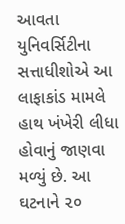આવતા યુનિવર્સિટીના સત્તાધીશોએ આ લાફાકાંડ મામલે હાથ ખંખેરી લીધા હોવાનું જાણવા મળ્યું છે. આ ઘટનાને ૨૦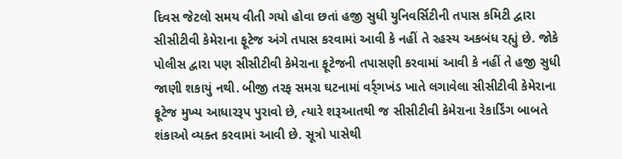દિવસ જેટલો સમય વીતી ગયો હોવા છતાં હજી સુધી યુનિવર્સિટીની તપાસ કમિટી દ્વારા સીસીટીવી કેમેરાના ફૂટેજ અંગે તપાસ કરવામાં આવી કે નહીં તે રહસ્ય અકબંધ રહ્યું છે. જોકે પોલીસ દ્વારા પણ સીસીટીવી કેમેરાના ફૂટેજની તપાસણી કરવામાં આવી કે નહીં તે હજી સુધી જાણી શકાયું નથી. બીજી તરફ સમગ્ર ઘટનામાં વર્ર્ગખંડ ખાતે લગાવેલા સીસીટીવી કેમેરાના ફૂટેજ મુખ્ય આધારરૂપ પુરાવો છે, ત્યારે શરૂઆતથી જ સીસીટીવી કેમેરાના રેકાર્ડિંગ બાબતે શંકાઓ વ્યક્ત કરવામાં આવી છે. સૂત્રો પાસેથી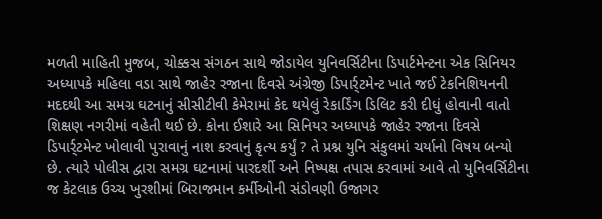મળતી માહિતી મુજબ, ચોક્કસ સંગઠન સાથે જોડાયેલ યુનિવર્સિટીના ડિપાર્ટમેન્ટના એક સિનિયર અધ્યાપકે મહિલા વડા સાથે જાહેર રજાના દિવસે અંગ્રેજી ડિપાર્ર્ટમેન્ટ ખાતે જઈ ટેકનિશિયનની મદદથી આ સમગ્ર ઘટનાનું સીસીટીવી કેમેરામાં કેદ થયેલું રેકાર્ડિંગ ડિલિટ કરી દીધું હોવાની વાતો શિક્ષણ નગરીમાં વહેતી થઈ છે. કોના ઈશારે આ સિનિયર અધ્યાપકે જાહેર રજાના દિવસે ડિપાર્ર્ટમેન્ટ ખોલાવી પુરાવાનું નાશ કરવાનું કૃત્ય કર્યું ? તે પ્રશ્ન યુનિ સંકુલમાં ચર્યાનો વિષય બન્યો છે. ત્યારે પોલીસ દ્વારા સમગ્ર ઘટનામાં પારદર્શી અને નિષ્પક્ષ તપાસ કરવામાં આવે તો યુનિવર્સિટીના જ કેટલાક ઉચ્ચ ખુરશીમાં બિરાજમાન કર્મીઓની સંડોવણી ઉજાગર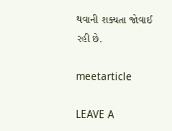થવાની શક્યતા જોવાઈ રહી છે.

meetarticle

LEAVE A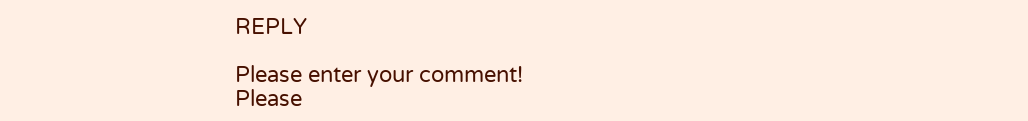REPLY

Please enter your comment!
Please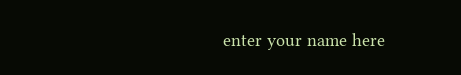enter your name here